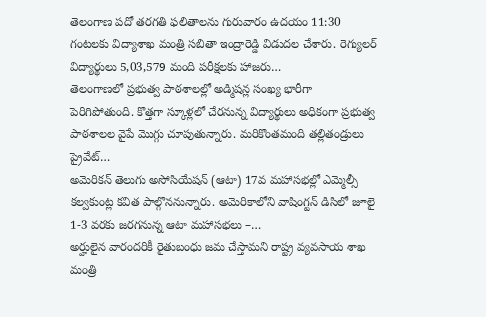తెలంగాణ పదో తరగతి ఫలితాలను గురువారం ఉదయం 11:30 గంటలకు విద్యాశాఖ మంత్రి సబితా ఇంద్రారెడ్డి విడుదల చేశారు. రెగ్యులర్ విద్యార్థులు 5,03,579 మంది పరీక్షలకు హాజరు…
తెలంగాణలో ప్రభుత్వ పాఠశాలల్లో అడ్మిషన్ల సంఖ్య భారీగా పెరిగిపోతుంది. కొత్తగా స్కూళ్లలో చేరనున్న విద్యార్థులు అధికంగా ప్రభుత్వ పాఠశాలల వైపే మొగ్గు చూపుతున్నారు. మరికొంతమంది తల్లితండ్రులు ప్రైవేట్…
అమెరికన్ తెలుగు అసోసియేషన్ (ఆటా) 17వ మహాసభల్లో ఎమ్మెల్సీ కల్వకుంట్ల కవిత పాల్గొననున్నారు. అమెరికాలోని వాషింగ్టన్ డిసిలో జూలై 1-3 వరకు జరగనున్న ఆటా మహాసభలు –…
అర్హులైన వారందరికీ రైతుబంధు జమ చేస్తామని రాష్ట్ర వ్యవసాయ శాఖ మంత్రి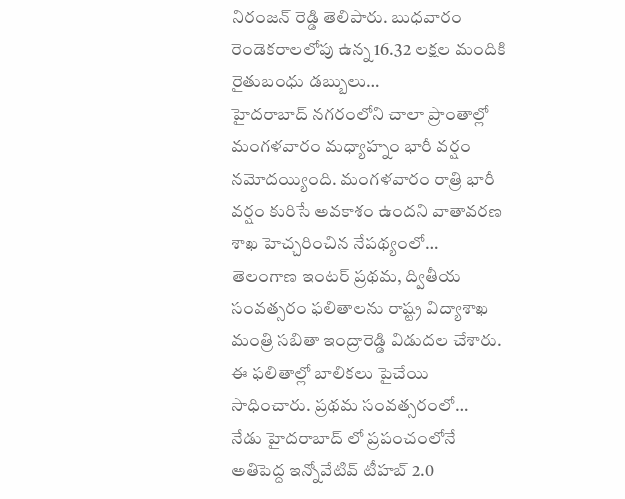నిరంజన్ రెడ్డి తెలిపారు. బుధవారం రెండెకరాలలోపు ఉన్న 16.32 లక్షల మందికి రైతుబంధు డబ్బులు…
హైదరాబాద్ నగరంలోని చాలా ప్రాంతాల్లో మంగళవారం మధ్యాహ్నం భారీ వర్షం నమోదయ్యింది. మంగళవారం రాత్రి భారీ వర్షం కురిసే అవకాశం ఉందని వాతావరణ శాఖ హెచ్చరించిన నేపథ్యంలో…
తెలంగాణ ఇంటర్ ప్రథమ, ద్వితీయ సంవత్సరం ఫలితాలను రాష్ట్ర విద్యాశాఖ మంత్రి సబితా ఇంద్రారెడ్డి విడుదల చేశారు. ఈ ఫలితాల్లో బాలికలు పైచేయి సాధించారు. ప్రథమ సంవత్సరంలో…
నేడు హైదరాబాద్ లో ప్రపంచంలోనే అతిపెద్ద ఇన్నోవేటివ్ టీహబ్ 2.0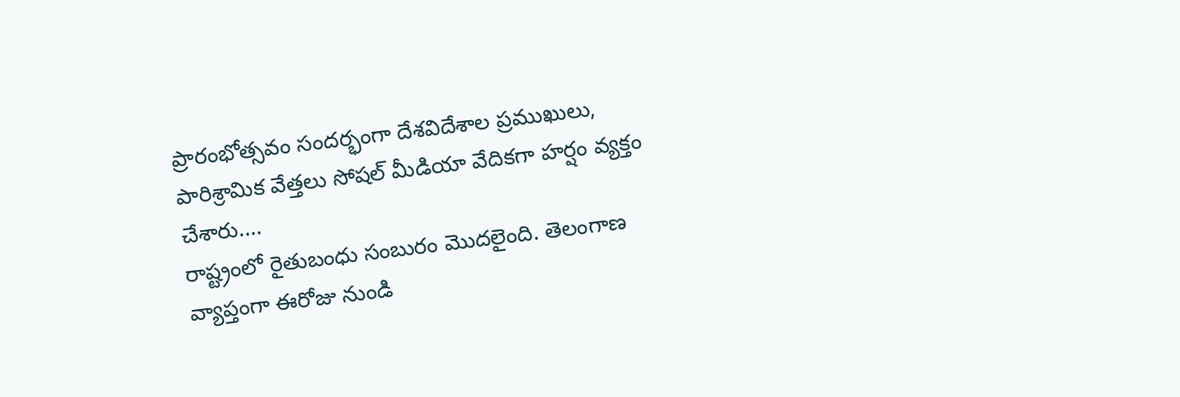ప్రారంభోత్సవం సందర్భంగా దేశవిదేశాల ప్రముఖులు, పారిశ్రామిక వేత్తలు సోషల్ మీడియా వేదికగా హర్షం వ్యక్తం చేశారు.…
రాష్ట్రంలో రైతుబంధు సంబురం మొదలైంది. తెలంగాణ వ్యాప్తంగా ఈరోజు నుండి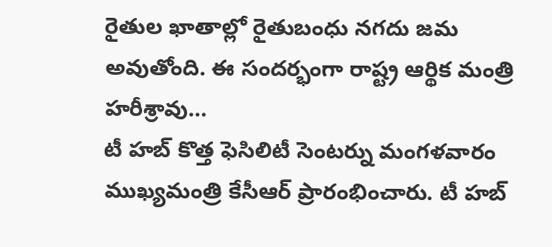రైతుల ఖాతాల్లో రైతుబంధు నగదు జమ అవుతోంది. ఈ సందర్భంగా రాష్ట్ర ఆర్థిక మంత్రి హరీశ్రావు…
టీ హబ్ కొత్త ఫెసిలిటీ సెంటర్ను మంగళవారం ముఖ్యమంత్రి కేసీఆర్ ప్రారంభించారు. టీ హబ్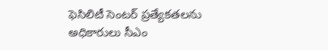ఫెసిలిటీ సెంటర్ ప్రత్యేకతలను అధికారులు సీఎం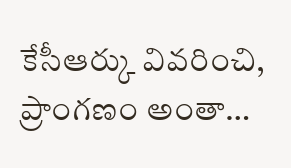కేసీఆర్కు వివరించి, ప్రాంగణం అంతా…